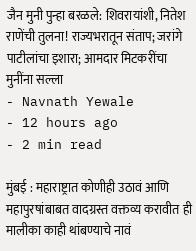जैन मुनी पुन्हा बरळले: शिवरायांशी, नितेश राणेंची तुलना! राज्यभरातून संताप; जरांगे पाटीलांचा इशारा; आमदार मिटकरींचा मुनींना सल्ला
- Navnath Yewale
- 12 hours ago
- 2 min read

मुंबई : महाराष्ट्रात कोणीही उठावं आणि महापुरषांबाबत वादग्रस्त वक्तव्य करावीत ही मालीका काही थांबण्याचे नावं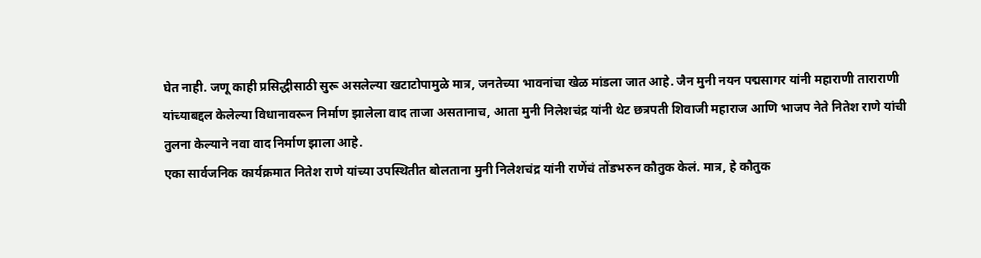घेत नाही. जणू काही प्रसिद्धीसाठी सुरू असलेल्या खटाटोपामुळे मात्र, जनतेच्या भावनांचा खेळ मांडला जात आहे. जैन मुनी नयन पद्मसागर यांनी महाराणी ताराराणी यांच्याबद्दल केलेल्या विधानावरून निर्माण झालेला वाद ताजा असतानाच, आता मुनी निलेशचंद्र यांनी थेट छत्रपती शिवाजी महाराज आणि भाजप नेते नितेश राणे यांची तुलना केल्याने नवा वाद निर्माण झाला आहे.
एका सार्वजनिक कार्यक्रमात नितेश राणे यांच्या उपस्थितीत बोलताना मुनी निलेशचंद्र यांनी राणेंचं तोंडभरुन कौतुक केलं. मात्र, हे कौतुक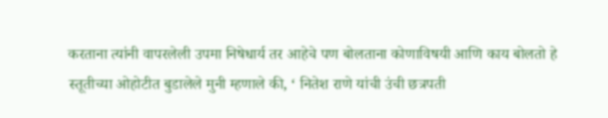करताना त्यांनी वापरलेली उपमा निषेधार्य तर आहेचे पण बोलताना कोणाविषयी आणि काय बोलतो हे स्तूतीच्या ओहोटीत बुडालेले मुनी म्हणाले की, ‘ नितेश राणे यांची उंची छत्रपती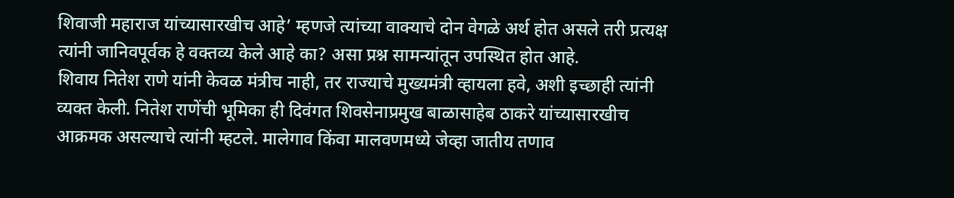शिवाजी महाराज यांच्यासारखीच आहे’ म्हणजे त्यांच्या वाक्याचे दोन वेगळे अर्थ होत असले तरी प्रत्यक्ष त्यांनी जानिवपूर्वक हे वक्तव्य केले आहे का? असा प्रश्न सामन्यांतून उपस्थित होत आहे.
शिवाय नितेश राणे यांनी केवळ मंत्रीच नाही, तर राज्याचे मुख्यमंत्री व्हायला हवे, अशी इच्छाही त्यांनी व्यक्त केली. नितेश राणेंची भूमिका ही दिवंगत शिवसेनाप्रमुख बाळासाहेब ठाकरे यांच्यासारखीच आक्रमक असल्याचे त्यांनी म्हटले. मालेगाव किंवा मालवणमध्ये जेव्हा जातीय तणाव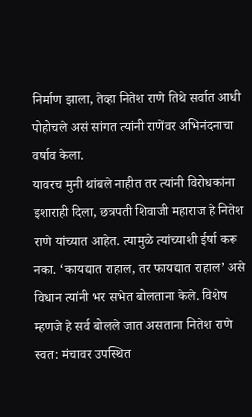निर्माण झाला, तेव्हा नितेश राणे तिथे सर्वात आधी पोहोचले असं सांगत त्यांनी राणेंवर अभिनंदनाचा वर्षाव केला.
यावरच मुनी थांबले नाहीत तर त्यांनी विरोधकांना इशाराही दिला, छत्रपती शिवाजी महाराज हे नितेश राणे यांच्यात आहेत. त्यामुळे त्यांच्याशी ईर्षा करू नका. ‘कायद्यात राहाल, तर फायद्यात राहाल’ असे विधान त्यांनी भर सभेत बोलताना केले. विशेष म्हणजे हे सर्व बोलले जात असताना नितेश राणे स्वत: मंचावर उपस्थित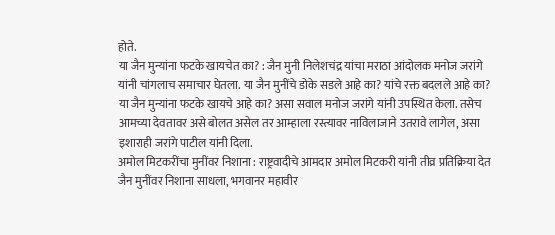होते.
या जैन मुन्यांना फटके खायचेत का? : जैन मुनी निलेशचंद्र यांचा मराठा आंदोलक मनोज जरांगे यांनी चांगलाच समाचार घेतला. या जैन मुनींचे डोके सडले आहे का? यांचे रक्त बदलले आहे का? या जैन मुन्यांना फटके खायचे आहे का? असा सवाल मनोज जरांगे यांनी उपस्थित केला. तसेच आमच्या देवतावर असे बोलत असेल तर आम्हाला रस्त्यावर नाविलाजाने उतरावे लागेल, असा इशाराही जरांगे पाटील यांनी दिला.
अमोल मिटकरींचा मुनींवर निशाना : राष्ट्रवादीचे आमदार अमोल मिटकरी यांनी तीव्र प्रतिक्रिया देत जैन मुनींवर निशाना साधला, भगवानर महावीर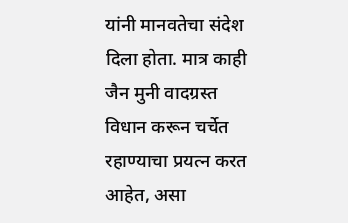यांनी मानवतेचा संदेश दिला होता. मात्र काही जैन मुनी वादग्रस्त विधान करून चर्चेत रहाण्याचा प्रयत्न करत आहेत, असा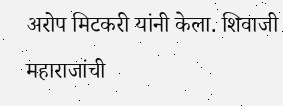अरोप मिटकरी यांनी केला. शिवाजी महाराजांची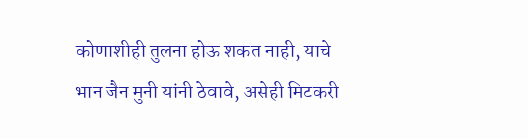कोणाशीही तुलना होऊ शकत नाही, याचे भान जैन मुनी यांनी ठेवावे, असेही मिटकरी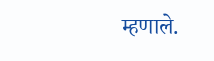म्हणाले.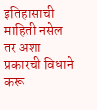इतिहासाची माहिती नसेल तर अशा प्रकारची विधाने करू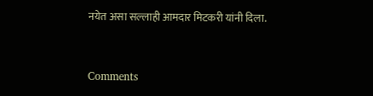नयेत असा सल्लाही आमदार मिटकरी यांनी दिला.



Comments